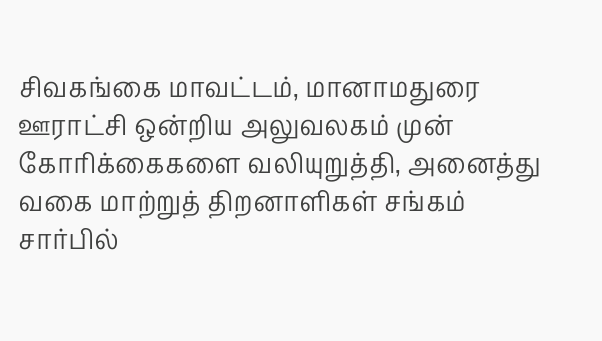சிவகங்கை மாவட்டம், மானாமதுரை ஊராட்சி ஒன்றிய அலுவலகம் முன் கோரிக்கைகளை வலியுறுத்தி, அனைத்து வகை மாற்றுத் திறனாளிகள் சங்கம் சார்பில்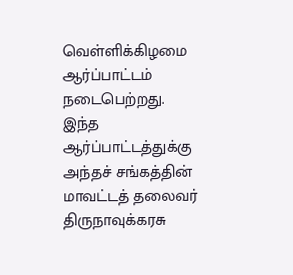வெள்ளிக்கிழமை ஆர்ப்பாட்டம் நடைபெற்றது.
இந்த ஆர்ப்பாட்டத்துக்கு அந்தச் சங்கத்தின் மாவட்டத் தலைவர் திருநாவுக்கரசு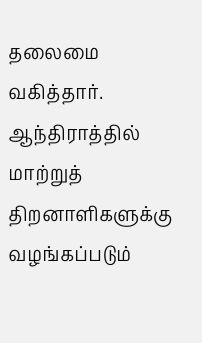தலைமை வகித்தார். ஆந்திராத்தில் மாற்றுத் திறனாளிகளுக்கு வழங்கப்படும்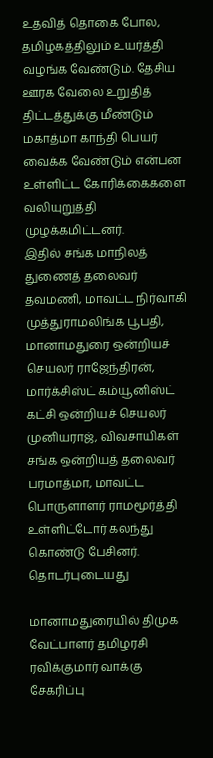உதவித் தொகை போல, தமிழகத்திலும் உயர்த்தி வழங்க வேண்டும். தேசிய ஊரக வேலை உறுதித் திட்டத்துக்கு மீண்டும் மகாத்மா காந்தி பெயர் வைக்க வேண்டும் என்பன உள்ளிட்ட கோரிக்கைகளை வலியுறுத்தி முழக்கமிட்டனர்.
இதில் சங்க மாநிலத் துணைத் தலைவர் தவமணி, மாவட்ட நிர்வாகி முத்துராமலிங்க பூபதி, மானாமதுரை ஒன்றியச் செயலர் ராஜேந்திரன், மார்க்சிஸ்ட் கம்யூனிஸ்ட் கட்சி ஒன்றியச் செயலர் முனியராஜ், விவசாயிகள் சங்க ஒன்றியத் தலைவர் பரமாத்மா, மாவட்ட பொருளாளர் ராமமூர்த்தி உள்ளிட்டோர் கலந்து கொண்டு பேசினர்.
தொடர்புடையது

மானாமதுரையில் திமுக வேட்பாளர் தமிழரசி ரவிக்குமார் வாக்கு சேகரிப்பு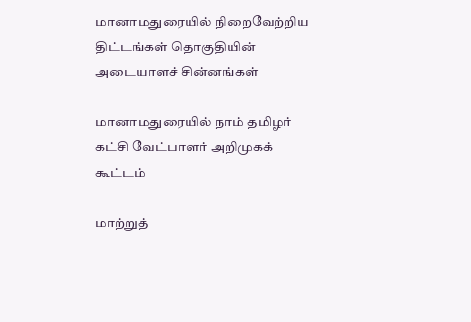மானாமதுரையில் நிறைவேற்றிய திட்டங்கள் தொகுதியின் அடையாளச் சின்னங்கள்

மானாமதுரையில் நாம் தமிழர் கட்சி வேட்பாளர் அறிமுகக் கூட்டம்

மாற்றுத்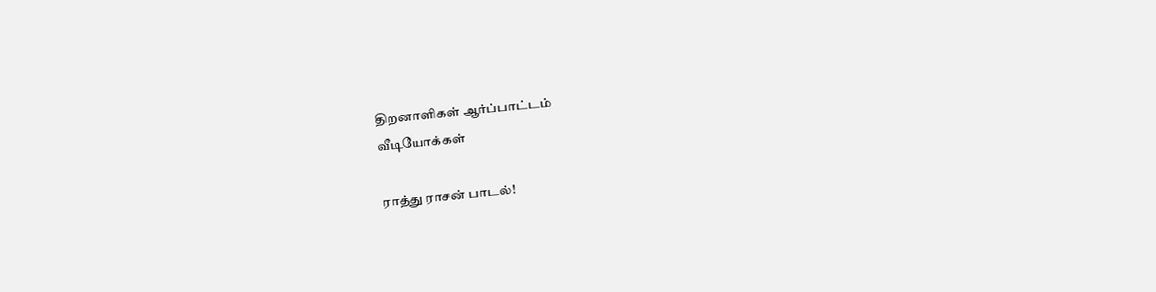திறனாளிகள் ஆர்ப்பாட்டம்
வீடியோக்கள்

ராத்து ராசன் பாடல்!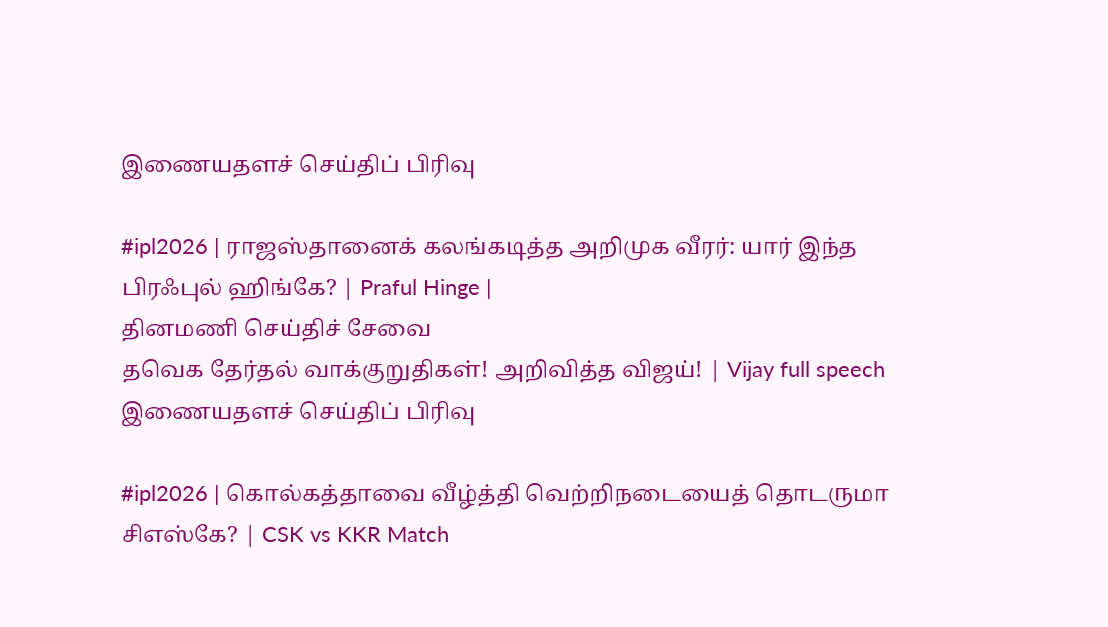இணையதளச் செய்திப் பிரிவு

#ipl2026 | ராஜஸ்தானைக் கலங்கடித்த அறிமுக வீரர்: யார் இந்த பிரஃபுல் ஹிங்கே? | Praful Hinge |
தினமணி செய்திச் சேவை
தவெக தேர்தல் வாக்குறுதிகள்! அறிவித்த விஜய்! | Vijay full speech
இணையதளச் செய்திப் பிரிவு

#ipl2026 | கொல்கத்தாவை வீழ்த்தி வெற்றிநடையைத் தொடருமா சிஎஸ்கே? | CSK vs KKR Match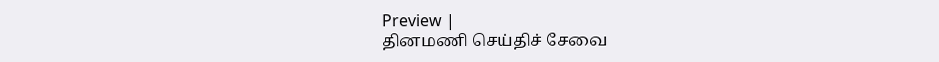Preview |
தினமணி செய்திச் சேவை